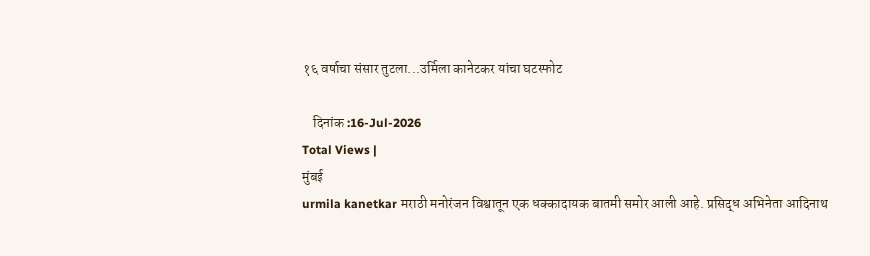१६ वर्षाचा संसार तुटला...उर्मिला कानेटकर यांचा घटस्फोट

    दिनांक :16-Jul-2026
Total Views |
मुंबई
urmila kanetkar मराठी मनोरंजन विश्वातून एक धक्कादायक बातमी समोर आली आहे. प्रसिद्ध अभिनेता आदिनाथ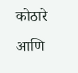कोठारे आणि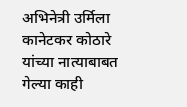अभिनेत्री उर्मिला कानेटकर कोठारे यांच्या नात्याबाबत गेल्या काही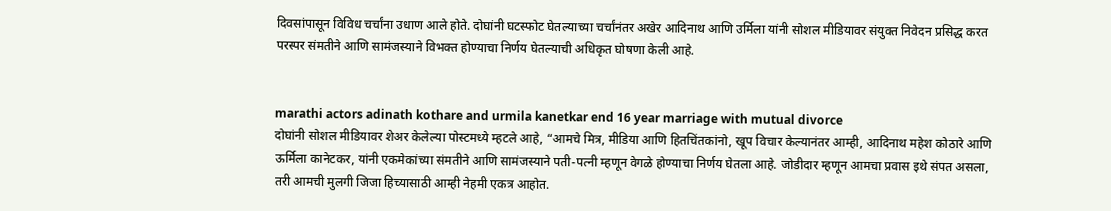दिवसांपासून विविध चर्चांना उधाण आले होते. दोघांनी घटस्फोट घेतल्याच्या चर्चांनंतर अखेर आदिनाथ आणि उर्मिला यांनी सोशल मीडियावर संयुक्त निवेदन प्रसिद्ध करत परस्पर संमतीने आणि सामंजस्याने विभक्त होण्याचा निर्णय घेतल्याची अधिकृत घोषणा केली आहे.


marathi actors adinath kothare and urmila kanetkar end 16 year marriage with mutual divorce
दोघांनी सोशल मीडियावर शेअर केलेल्या पोस्टमध्ये म्हटले आहे, “आमचे मित्र, मीडिया आणि हितचिंतकांनो, खूप विचार केल्यानंतर आम्ही, आदिनाथ महेश कोठारे आणि ऊर्मिला कानेटकर, यांनी एकमेकांच्या संमतीने आणि सामंजस्याने पती-पत्नी म्हणून वेगळे होण्याचा निर्णय घेतला आहे. जोडीदार म्हणून आमचा प्रवास इथे संपत असला, तरी आमची मुलगी जिजा हिच्यासाठी आम्ही नेहमी एकत्र आहोत.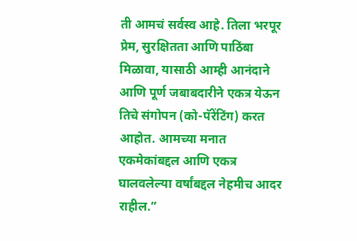ती आमचं सर्वस्व आहे. तिला भरपूर प्रेम, सुरक्षितता आणि पाठिंबा मिळावा, यासाठी आम्ही आनंदाने आणि पूर्ण जबाबदारीने एकत्र येऊन तिचे संगोपन (को-पॅरेंटिंग) करत आहोत. आमच्या मनात एकमेकांबद्दल आणि एकत्र घालवलेल्या वर्षांबद्दल नेहमीच आदर राहील.”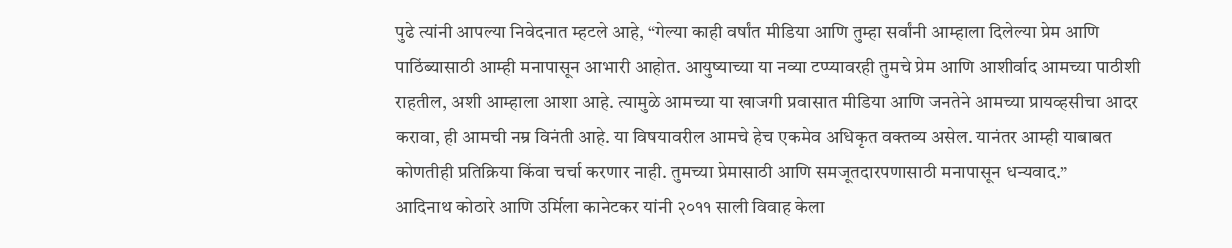पुढे त्यांनी आपल्या निवेदनात म्हटले आहे, “गेल्या काही वर्षांत मीडिया आणि तुम्हा सर्वांनी आम्हाला दिलेल्या प्रेम आणि पाठिंब्यासाठी आम्ही मनापासून आभारी आहोत. आयुष्याच्या या नव्या टप्प्यावरही तुमचे प्रेम आणि आशीर्वाद आमच्या पाठीशी राहतील, अशी आम्हाला आशा आहे. त्यामुळे आमच्या या खाजगी प्रवासात मीडिया आणि जनतेने आमच्या प्रायव्हसीचा आदर करावा, ही आमची नम्र विनंती आहे. या विषयावरील आमचे हेच एकमेव अधिकृत वक्तव्य असेल. यानंतर आम्ही याबाबत कोणतीही प्रतिक्रिया किंवा चर्चा करणार नाही. तुमच्या प्रेमासाठी आणि समजूतदारपणासाठी मनापासून धन्यवाद.”
आदिनाथ कोठारे आणि उर्मिला कानेटकर यांनी २०११ साली विवाह केला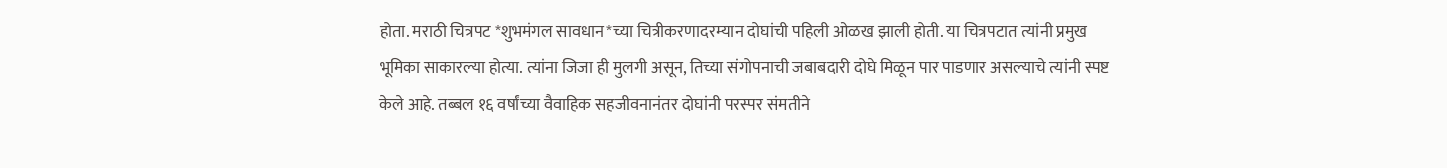होता. मराठी चित्रपट *शुभमंगल सावधान*च्या चित्रीकरणादरम्यान दोघांची पहिली ओळख झाली होती. या चित्रपटात त्यांनी प्रमुख भूमिका साकारल्या होत्या. त्यांना जिजा ही मुलगी असून, तिच्या संगोपनाची जबाबदारी दोघे मिळून पार पाडणार असल्याचे त्यांनी स्पष्ट केले आहे. तब्बल १६ वर्षांच्या वैवाहिक सहजीवनानंतर दोघांनी परस्पर संमतीने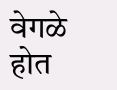वेगळे होत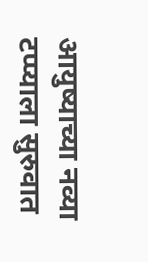आयुष्याच्या नव्या टप्प्याला सुरुवात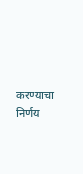करण्याचा निर्णय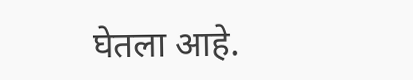घेतला आहे.